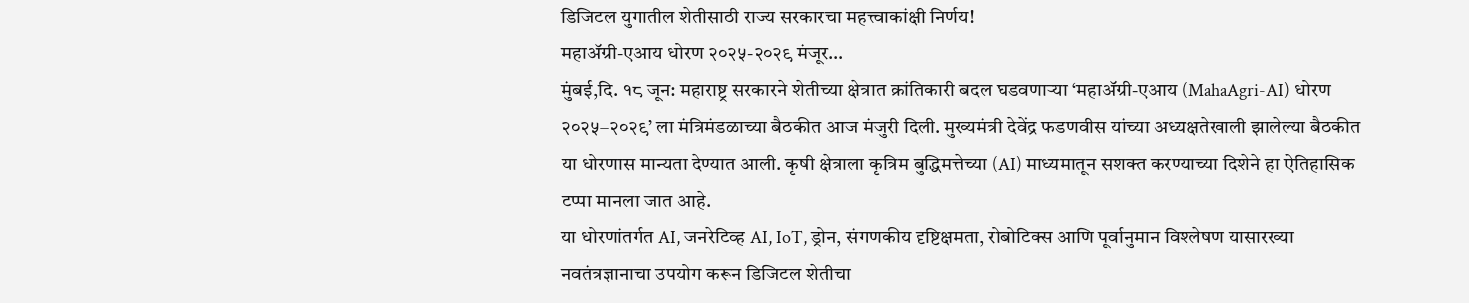डिजिटल युगातील शेतीसाठी राज्य सरकारचा महत्त्वाकांक्षी निर्णय!
महाॲग्री-एआय धोरण २०२५-२०२९ मंजूर…
मुंबई,दि. १८ जून: महाराष्ट्र सरकारने शेतीच्या क्षेत्रात क्रांतिकारी बदल घडवणाऱ्या ‘महाॲग्री-एआय (MahaAgri-AI) धोरण २०२५–२०२९’ ला मंत्रिमंडळाच्या बैठकीत आज मंजुरी दिली. मुख्यमंत्री देवेंद्र फडणवीस यांच्या अध्यक्षतेखाली झालेल्या बैठकीत या धोरणास मान्यता देण्यात आली. कृषी क्षेत्राला कृत्रिम बुद्धिमत्तेच्या (AI) माध्यमातून सशक्त करण्याच्या दिशेने हा ऐतिहासिक टप्पा मानला जात आहे.
या धोरणांतर्गत AI, जनरेटिव्ह AI, IoT, ड्रोन, संगणकीय दृष्टिक्षमता, रोबोटिक्स आणि पूर्वानुमान विश्लेषण यासारख्या नवतंत्रज्ञानाचा उपयोग करून डिजिटल शेतीचा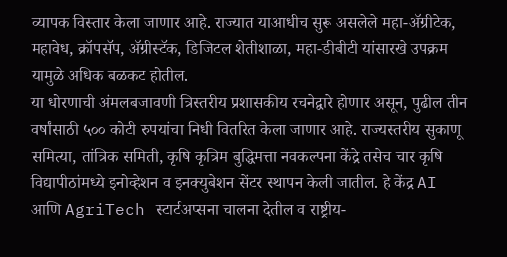व्यापक विस्तार केला जाणार आहे. राज्यात याआधीच सुरू असलेले महा-ॲग्रीटेक, महावेध, क्रॉपसॅप, ॲग्रीस्टॅक, डिजिटल शेतीशाळा, महा-डीबीटी यांसारखे उपक्रम यामुळे अधिक बळकट होतील.
या धोरणाची अंमलबजावणी त्रिस्तरीय प्रशासकीय रचनेद्वारे होणार असून, पुढील तीन वर्षांसाठी ५०० कोटी रुपयांचा निधी वितरित केला जाणार आहे. राज्यस्तरीय सुकाणू समित्या, तांत्रिक समिती, कृषि कृत्रिम बुद्धिमत्ता नवकल्पना केंद्रे तसेच चार कृषि विद्यापीठांमध्ये इनोव्हेशन व इनक्युबेशन सेंटर स्थापन केली जातील. हे केंद्र AI आणि AgriTech स्टार्टअप्सना चालना देतील व राष्ट्रीय-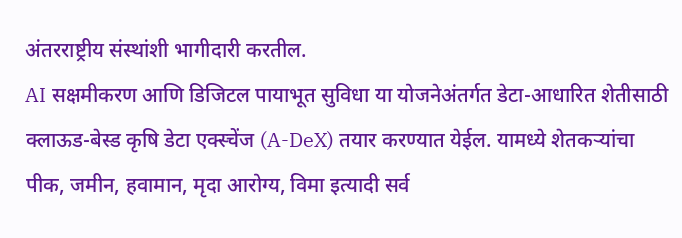अंतरराष्ट्रीय संस्थांशी भागीदारी करतील.
AI सक्षमीकरण आणि डिजिटल पायाभूत सुविधा या योजनेअंतर्गत डेटा-आधारित शेतीसाठी क्लाऊड-बेस्ड कृषि डेटा एक्स्चेंज (A-DeX) तयार करण्यात येईल. यामध्ये शेतकऱ्यांचा पीक, जमीन, हवामान, मृदा आरोग्य, विमा इत्यादी सर्व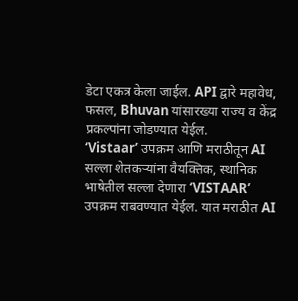डेटा एकत्र केला जाईल. API द्वारे महावेध, फसल, Bhuvan यांसारख्या राज्य व केंद्र प्रकल्पांना जोडण्यात येईल.
‘Vistaar’ उपक्रम आणि मराठीतून AI सल्ला शेतकऱ्यांना वैयक्तिक, स्थानिक भाषेतील सल्ला देणारा ‘VISTAAR’ उपक्रम राबवण्यात येईल. यात मराठीत AI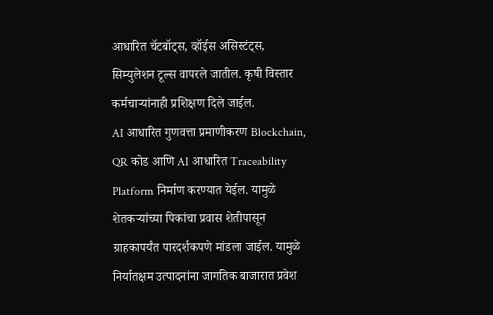आधारित चॅटबॉट्स, व्हॉईस असिस्टंट्स, सिम्युलेशन टूल्स वापरले जातील. कृषी विस्तार कर्मचाऱ्यांनाही प्रशिक्षण दिले जाईल.
AI आधारित गुणवत्ता प्रमाणीकरण Blockchain, QR कोड आणि AI आधारित Traceability Platform निर्माण करण्यात येईल. यामुळे शेतकऱ्यांच्या पिकांचा प्रवास शेतीपासून ग्राहकापर्यंत पारदर्शकपणे मांडला जाईल. यामुळे निर्यातक्षम उत्पादनांना जागतिक बाजारात प्रवेश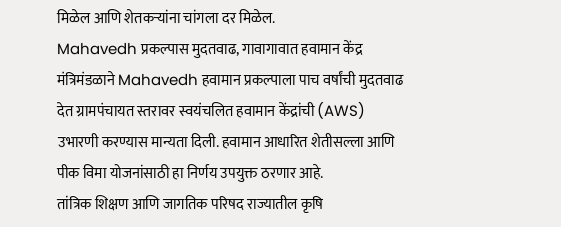मिळेल आणि शेतकऱ्यांना चांगला दर मिळेल.
Mahavedh प्रकल्पास मुदतवाढ, गावागावात हवामान केंद्र मंत्रिमंडळाने Mahavedh हवामान प्रकल्पाला पाच वर्षांची मुदतवाढ देत ग्रामपंचायत स्तरावर स्वयंचलित हवामान केंद्रांची (AWS) उभारणी करण्यास मान्यता दिली. हवामान आधारित शेतीसल्ला आणि पीक विमा योजनांसाठी हा निर्णय उपयुक्त ठरणार आहे.
तांत्रिक शिक्षण आणि जागतिक परिषद राज्यातील कृषि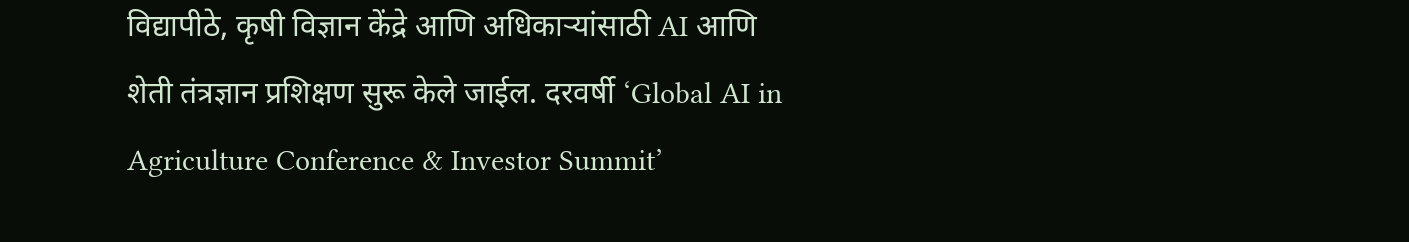विद्यापीठे, कृषी विज्ञान केंद्रे आणि अधिकाऱ्यांसाठी AI आणि शेती तंत्रज्ञान प्रशिक्षण सुरू केले जाईल. दरवर्षी ‘Global AI in Agriculture Conference & Investor Summit’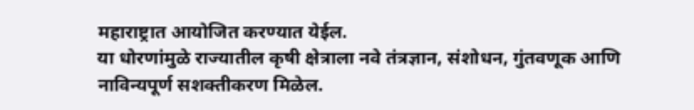महाराष्ट्रात आयोजित करण्यात येईल.
या धोरणांमुळे राज्यातील कृषी क्षेत्राला नवे तंत्रज्ञान, संशोधन, गुंतवणूक आणि नाविन्यपूर्ण सशक्तीकरण मिळेल.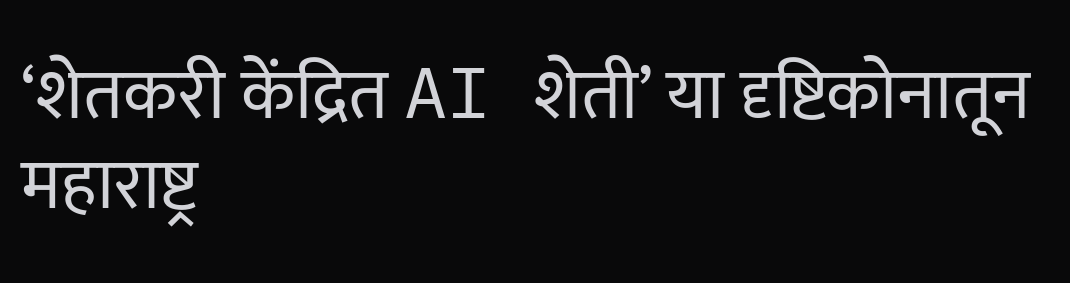‘शेतकरी केंद्रित AI शेती’ या दृष्टिकोनातून महाराष्ट्र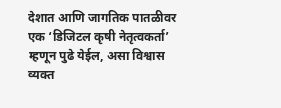देशात आणि जागतिक पातळीवर एक ‘डिजिटल कृषी नेतृत्वकर्ता’ म्हणून पुढे येईल, असा विश्वास व्यक्त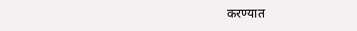करण्यात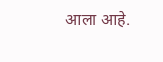आला आहे.